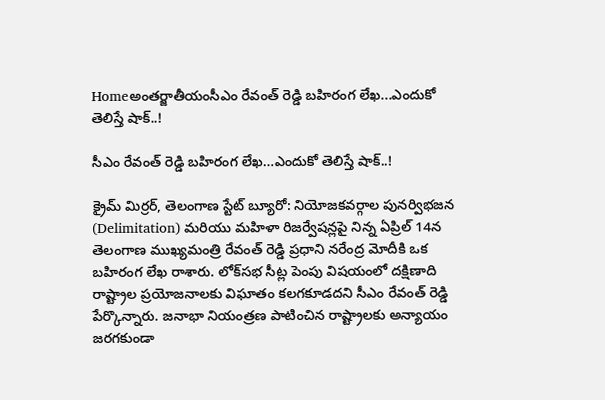Homeఅంతర్జాతీయంసీఎం రేవంత్ రెడ్డి బహిరంగ లేఖ...ఎందుకో తెలిస్తే షాక్..!

సీఎం రేవంత్ రెడ్డి బహిరంగ లేఖ…ఎందుకో తెలిస్తే షాక్..!

క్రైమ్ మిర్రర్, తెలంగాణ స్టేట్ బ్యూరో: నియోజకవర్గాల పునర్విభజన (Delimitation) మరియు మహిళా రిజర్వేషన్లపై నిన్న ఏప్రిల్ 14న తెలంగాణ ముఖ్యమంత్రి రేవంత్ రెడ్డి ప్రధాని నరేంద్ర మోదీకి ఒక బహిరంగ లేఖ రాశారు. లోక్‌సభ సీట్ల పెంపు విషయంలో దక్షిణాది రాష్ట్రాల ప్రయోజనాలకు విఘాతం కలగకూడదని సీఎం రేవంత్ రెడ్డి పేర్కొన్నారు. జనాభా నియంత్రణ పాటించిన రాష్ట్రాలకు అన్యాయం జరగకుండా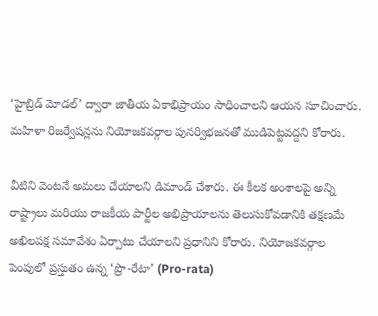‘హైబ్రిడ్ మోడల్’ ద్వారా జాతీయ ఏకాభిప్రాయం సాధించాలని ఆయన సూచించారు. మహిళా రిజర్వేషన్లను నియోజకవర్గాల పునర్విభజనతో ముడిపెట్టవద్దని కోరారు.

వీటిని వెంటనే అమలు చేయాలని డిమాండ్ చేశారు. ఈ కీలక అంశాలపై అన్ని రాష్ట్రాలు మరియు రాజకీయ పార్టీల అభిప్రాయాలను తెలుసుకోవడానికి తక్షణమే అఖిలపక్ష సమావేశం ఏర్పాటు చేయాలని ప్రధానిని కోరారు. నియోజకవర్గాల పెంపులో ప్రస్తుతం ఉన్న ‘ప్రొ-రేటా’ (Pro-rata)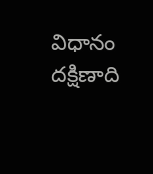విధానం దక్షిణాది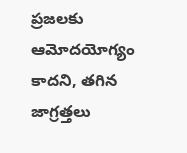ప్రజలకు ఆమోదయోగ్యం కాదని, తగిన జాగ్రత్తలు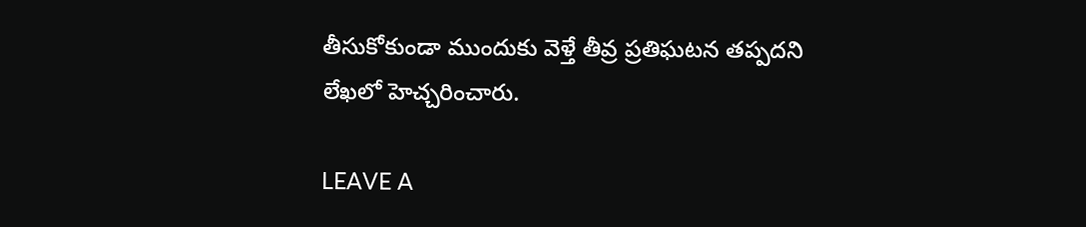తీసుకోకుండా ముందుకు వెళ్తే తీవ్ర ప్రతిఘటన తప్పదని లేఖలో హెచ్చరించారు.

LEAVE A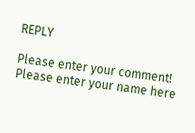REPLY

Please enter your comment!
Please enter your name here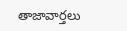తాజావార్తలు